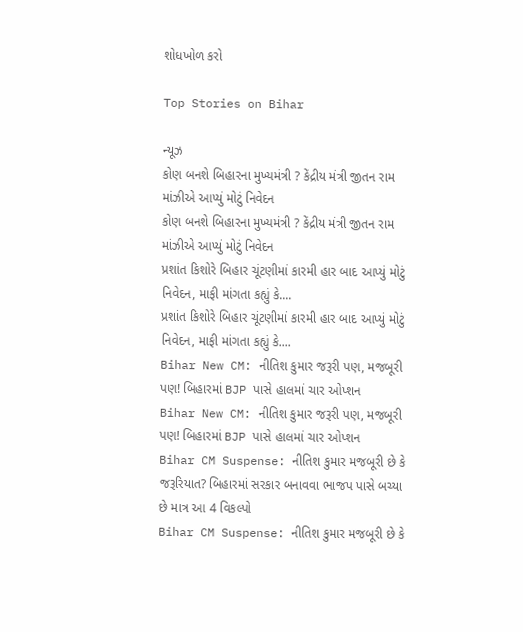શોધખોળ કરો

Top Stories on Bihar

ન્યૂઝ
કોણ બનશે બિહારના મુખ્યમંત્રી ? કેંદ્રીય મંત્રી જીતન રામ માંઝીએ આપ્યું મોટું નિવેદન
કોણ બનશે બિહારના મુખ્યમંત્રી ? કેંદ્રીય મંત્રી જીતન રામ માંઝીએ આપ્યું મોટું નિવેદન
પ્રશાંત કિશોરે બિહાર ચૂંટણીમાં કારમી હાર બાદ આપ્યું મોટું નિવેદન, માફી માંગતા કહ્યું કે....
પ્રશાંત કિશોરે બિહાર ચૂંટણીમાં કારમી હાર બાદ આપ્યું મોટું નિવેદન, માફી માંગતા કહ્યું કે....
Bihar New CM: નીતિશ કુમાર જરૂરી પણ, મજબૂરી પણ! બિહારમાં BJP પાસે હાલમાં ચાર ઓપ્શન
Bihar New CM: નીતિશ કુમાર જરૂરી પણ, મજબૂરી પણ! બિહારમાં BJP પાસે હાલમાં ચાર ઓપ્શન
Bihar CM Suspense: નીતિશ કુમાર મજબૂરી છે કે જરૂરિયાત? બિહારમાં સરકાર બનાવવા ભાજપ પાસે બચ્યા છે માત્ર આ 4 વિકલ્પો
Bihar CM Suspense: નીતિશ કુમાર મજબૂરી છે કે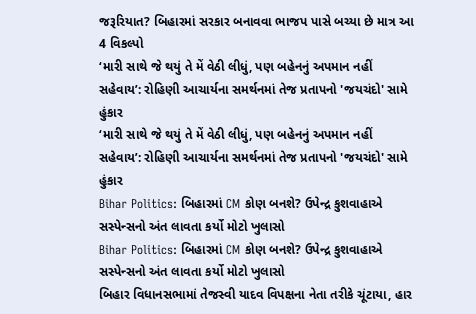જરૂરિયાત? બિહારમાં સરકાર બનાવવા ભાજપ પાસે બચ્યા છે માત્ર આ 4 વિકલ્પો
‘મારી સાથે જે થયું તે મેં વેઠી લીધું, પણ બહેનનું અપમાન નહીં સહેવાય’: રોહિણી આચાર્યના સમર્થનમાં તેજ પ્રતાપનો 'જયચંદો' સામે હુંકાર
‘મારી સાથે જે થયું તે મેં વેઠી લીધું, પણ બહેનનું અપમાન નહીં સહેવાય’: રોહિણી આચાર્યના સમર્થનમાં તેજ પ્રતાપનો 'જયચંદો' સામે હુંકાર
Bihar Politics: બિહારમાં CM કોણ બનશે? ઉપેન્દ્ર કુશવાહાએ સસ્પેન્સનો અંત લાવતા કર્યો મોટો ખુલાસો
Bihar Politics: બિહારમાં CM કોણ બનશે? ઉપેન્દ્ર કુશવાહાએ સસ્પેન્સનો અંત લાવતા કર્યો મોટો ખુલાસો
બિહાર વિધાનસભામાં તેજસ્વી યાદવ વિપક્ષના નેતા તરીકે ચૂંટાયા, હાર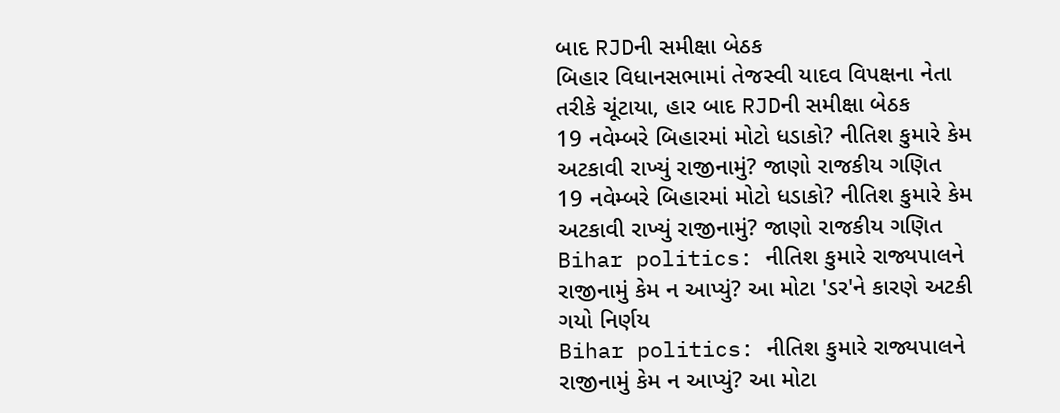બાદ RJDની સમીક્ષા બેઠક
બિહાર વિધાનસભામાં તેજસ્વી યાદવ વિપક્ષના નેતા તરીકે ચૂંટાયા, હાર બાદ RJDની સમીક્ષા બેઠક
19 નવેમ્બરે બિહારમાં મોટો ધડાકો? નીતિશ કુમારે કેમ અટકાવી રાખ્યું રાજીનામું? જાણો રાજકીય ગણિત
19 નવેમ્બરે બિહારમાં મોટો ધડાકો? નીતિશ કુમારે કેમ અટકાવી રાખ્યું રાજીનામું? જાણો રાજકીય ગણિત
Bihar politics: નીતિશ કુમારે રાજ્યપાલને રાજીનામું કેમ ન આપ્યું? આ મોટા 'ડર'ને કારણે અટકી ગયો નિર્ણય
Bihar politics: નીતિશ કુમારે રાજ્યપાલને રાજીનામું કેમ ન આપ્યું? આ મોટા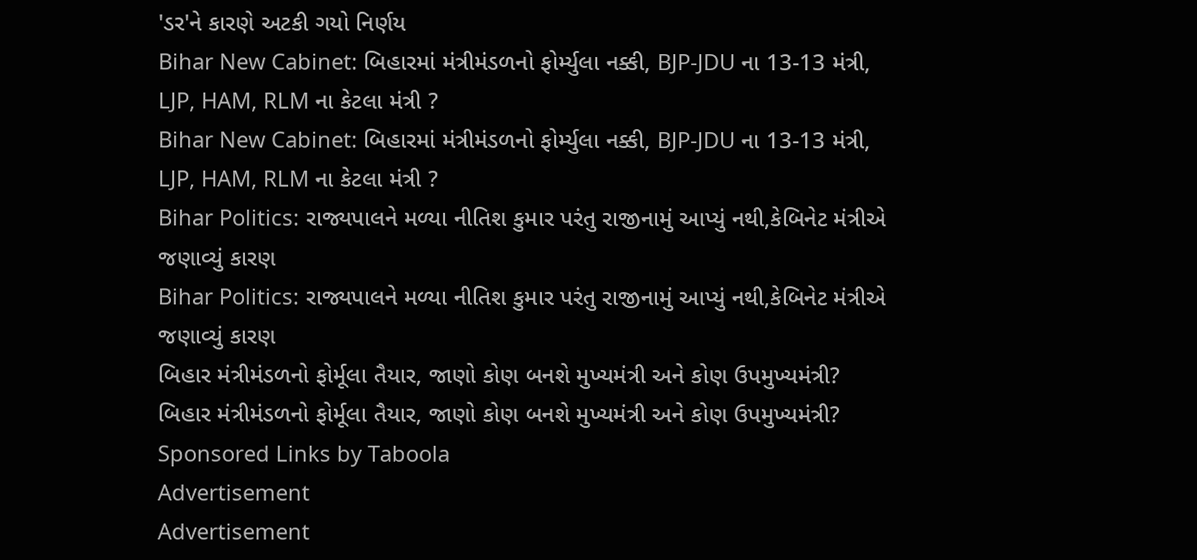'ડર'ને કારણે અટકી ગયો નિર્ણય
Bihar New Cabinet: બિહારમાં મંત્રીમંડળનો ફોર્મ્યુલા નક્કી, BJP-JDU ના 13-13 મંત્રી, LJP, HAM, RLM ના કેટલા મંત્રી ?
Bihar New Cabinet: બિહારમાં મંત્રીમંડળનો ફોર્મ્યુલા નક્કી, BJP-JDU ના 13-13 મંત્રી, LJP, HAM, RLM ના કેટલા મંત્રી ?
Bihar Politics: રાજ્યપાલને મળ્યા નીતિશ કુમાર પરંતુ રાજીનામું આપ્યું નથી,કેબિનેટ મંત્રીએ જણાવ્યું કારણ
Bihar Politics: રાજ્યપાલને મળ્યા નીતિશ કુમાર પરંતુ રાજીનામું આપ્યું નથી,કેબિનેટ મંત્રીએ જણાવ્યું કારણ
બિહાર મંત્રીમંડળનો ફોર્મૂલા તૈયાર, જાણો કોણ બનશે મુખ્યમંત્રી અને કોણ ઉપમુખ્યમંત્રી?
બિહાર મંત્રીમંડળનો ફોર્મૂલા તૈયાર, જાણો કોણ બનશે મુખ્યમંત્રી અને કોણ ઉપમુખ્યમંત્રી?
Sponsored Links by Taboola
Advertisement
Advertisement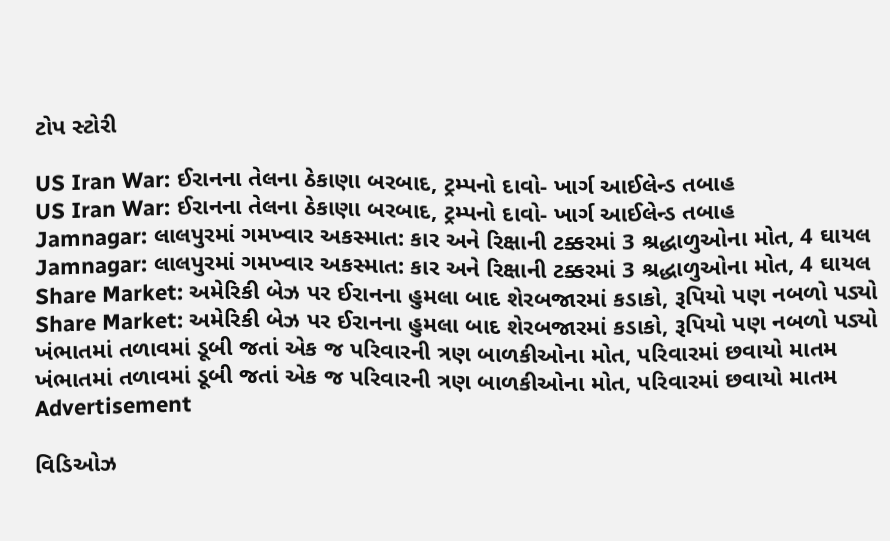ટોપ સ્ટોરી

US Iran War: ઈરાનના તેલના ઠેકાણા બરબાદ, ટ્રમ્પનો દાવો- ખાર્ગ આઈલેન્ડ તબાહ
US Iran War: ઈરાનના તેલના ઠેકાણા બરબાદ, ટ્રમ્પનો દાવો- ખાર્ગ આઈલેન્ડ તબાહ
Jamnagar: લાલપુરમાં ગમખ્વાર અકસ્માત: કાર અને રિક્ષાની ટક્કરમાં 3 શ્રદ્ધાળુઓના મોત, 4 ઘાયલ
Jamnagar: લાલપુરમાં ગમખ્વાર અકસ્માત: કાર અને રિક્ષાની ટક્કરમાં 3 શ્રદ્ધાળુઓના મોત, 4 ઘાયલ
Share Market: અમેરિકી બેઝ પર ઈરાનના હુમલા બાદ શેરબજારમાં કડાકો, રૂપિયો પણ નબળો પડ્યો
Share Market: અમેરિકી બેઝ પર ઈરાનના હુમલા બાદ શેરબજારમાં કડાકો, રૂપિયો પણ નબળો પડ્યો
ખંભાતમાં તળાવમાં ડૂબી જતાં એક જ પરિવારની ત્રણ બાળકીઓના મોત, પરિવારમાં છવાયો માતમ
ખંભાતમાં તળાવમાં ડૂબી જતાં એક જ પરિવારની ત્રણ બાળકીઓના મોત, પરિવારમાં છવાયો માતમ
Advertisement

વિડિઓઝ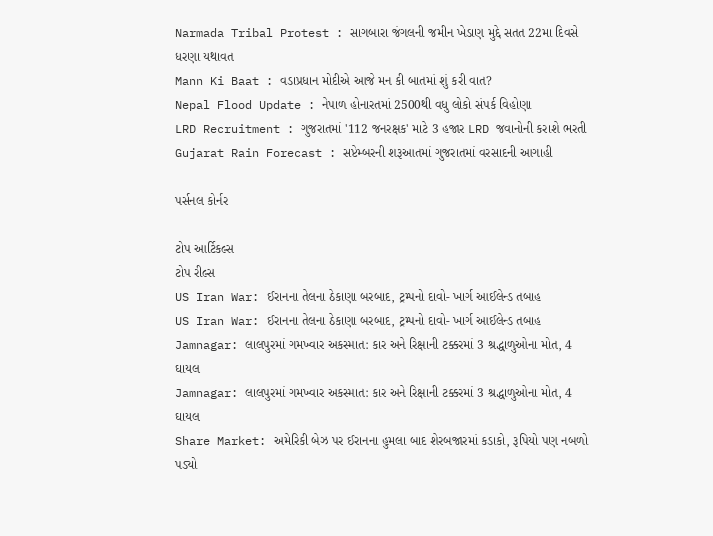Narmada Tribal Protest : સાગબારા જંગલની જમીન ખેડાણ મુદ્દે સતત 22મા દિવસે ધરણા યથાવત
Mann Ki Baat : વડાપ્રધાન મોદીએ આજે મન કી બાતમાં શું કરી વાત?
Nepal Flood Update : નેપાળ હોનારતમાં 2500થી વધુ લોકો સંપર્ક વિહોણા
LRD Recruitment : ગુજરાતમાં '112 જનરક્ષક' માટે 3 હજાર LRD જવાનોની કરાશે ભરતી
Gujarat Rain Forecast : સપ્ટેમ્બરની શરૂઆતમાં ગુજરાતમાં વરસાદની આગાહી

પર્સનલ કોર્નર

ટોપ આર્ટિકલ્સ
ટોપ રીલ્સ
US Iran War: ઈરાનના તેલના ઠેકાણા બરબાદ, ટ્રમ્પનો દાવો- ખાર્ગ આઈલેન્ડ તબાહ
US Iran War: ઈરાનના તેલના ઠેકાણા બરબાદ, ટ્રમ્પનો દાવો- ખાર્ગ આઈલેન્ડ તબાહ
Jamnagar: લાલપુરમાં ગમખ્વાર અકસ્માત: કાર અને રિક્ષાની ટક્કરમાં 3 શ્રદ્ધાળુઓના મોત, 4 ઘાયલ
Jamnagar: લાલપુરમાં ગમખ્વાર અકસ્માત: કાર અને રિક્ષાની ટક્કરમાં 3 શ્રદ્ધાળુઓના મોત, 4 ઘાયલ
Share Market: અમેરિકી બેઝ પર ઈરાનના હુમલા બાદ શેરબજારમાં કડાકો, રૂપિયો પણ નબળો પડ્યો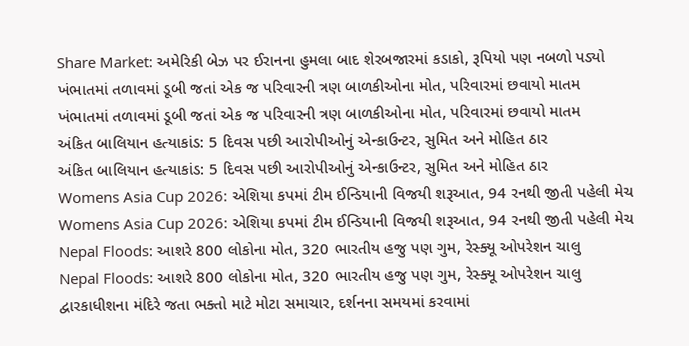Share Market: અમેરિકી બેઝ પર ઈરાનના હુમલા બાદ શેરબજારમાં કડાકો, રૂપિયો પણ નબળો પડ્યો
ખંભાતમાં તળાવમાં ડૂબી જતાં એક જ પરિવારની ત્રણ બાળકીઓના મોત, પરિવારમાં છવાયો માતમ
ખંભાતમાં તળાવમાં ડૂબી જતાં એક જ પરિવારની ત્રણ બાળકીઓના મોત, પરિવારમાં છવાયો માતમ
અંકિત બાલિયાન હત્યાકાંડ: 5 દિવસ પછી આરોપીઓનું એન્કાઉન્ટર, સુમિત અને મોહિત ઠાર
અંકિત બાલિયાન હત્યાકાંડ: 5 દિવસ પછી આરોપીઓનું એન્કાઉન્ટર, સુમિત અને મોહિત ઠાર
Womens Asia Cup 2026: એશિયા કપમાં ટીમ ઈન્ડિયાની વિજયી શરૂઆત, 94 રનથી જીતી પહેલી મેચ
Womens Asia Cup 2026: એશિયા કપમાં ટીમ ઈન્ડિયાની વિજયી શરૂઆત, 94 રનથી જીતી પહેલી મેચ
Nepal Floods: આશરે 800 લોકોના મોત, 320 ભારતીય હજુ પણ ગુમ, રેસ્ક્યૂ ઓપરેશન ચાલુ
Nepal Floods: આશરે 800 લોકોના મોત, 320 ભારતીય હજુ પણ ગુમ, રેસ્ક્યૂ ઓપરેશન ચાલુ
દ્વારકાધીશના મંદિરે જતા ભક્તો માટે મોટા સમાચાર, દર્શનના સમયમાં કરવામાં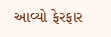આવ્યો ફેરફાર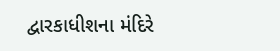દ્વારકાધીશના મંદિરે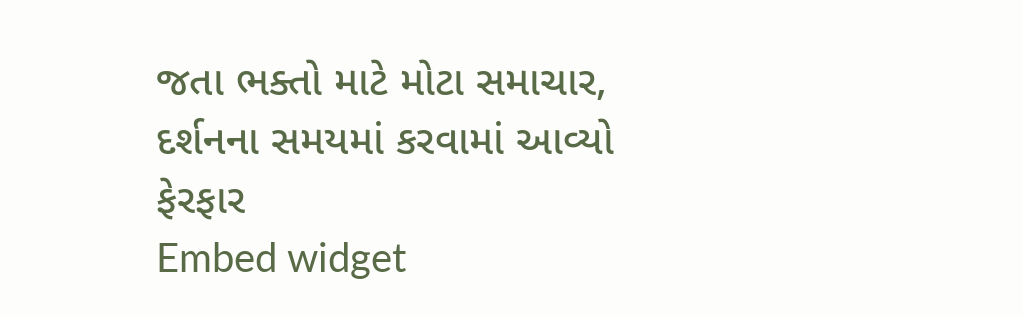જતા ભક્તો માટે મોટા સમાચાર, દર્શનના સમયમાં કરવામાં આવ્યો ફેરફાર
Embed widget